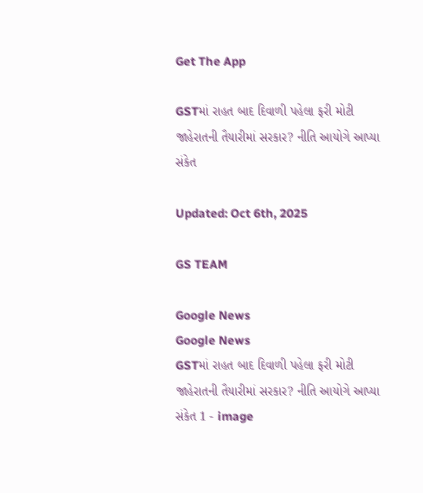Get The App

GSTમાં રાહત બાદ દિવાળી પહેલા ફરી મોટી જાહેરાતની તૈયારીમાં સરકાર? નીતિ આયોગે આપ્યા સંકેત

Updated: Oct 6th, 2025

GS TEAM

Google News
Google News
GSTમાં રાહત બાદ દિવાળી પહેલા ફરી મોટી જાહેરાતની તૈયારીમાં સરકાર? નીતિ આયોગે આપ્યા સંકેત 1 - image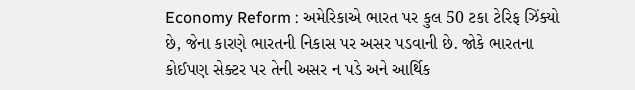Economy Reform : અમેરિકાએ ભારત પર કુલ 50 ટકા ટેરિફ ઝિંક્યો છે, જેના કારણે ભારતની નિકાસ પર અસર પડવાની છે. જોકે ભારતના કોઈપણ સેક્ટર પર તેની અસર ન પડે અને આર્થિક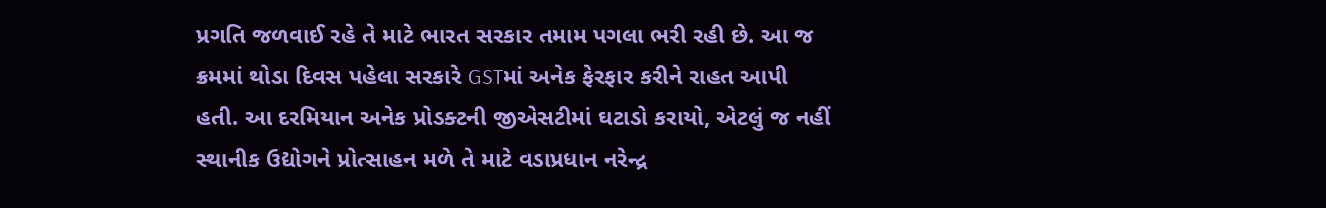પ્રગતિ જળવાઈ રહે તે માટે ભારત સરકાર તમામ પગલા ભરી રહી છે. આ જ ક્રમમાં થોડા દિવસ પહેલા સરકારે GSTમાં અનેક ફેરફાર કરીને રાહત આપી હતી. આ દરમિયાન અનેક પ્રોડક્ટની જીએસટીમાં ઘટાડો કરાયો, એટલું જ નહીં સ્થાનીક ઉદ્યોગને પ્રોત્સાહન મળે તે માટે વડાપ્રધાન નરેન્દ્ર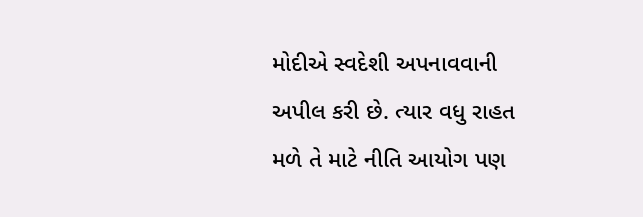મોદીએ સ્વદેશી અપનાવવાની અપીલ કરી છે. ત્યાર વધુ રાહત મળે તે માટે નીતિ આયોગ પણ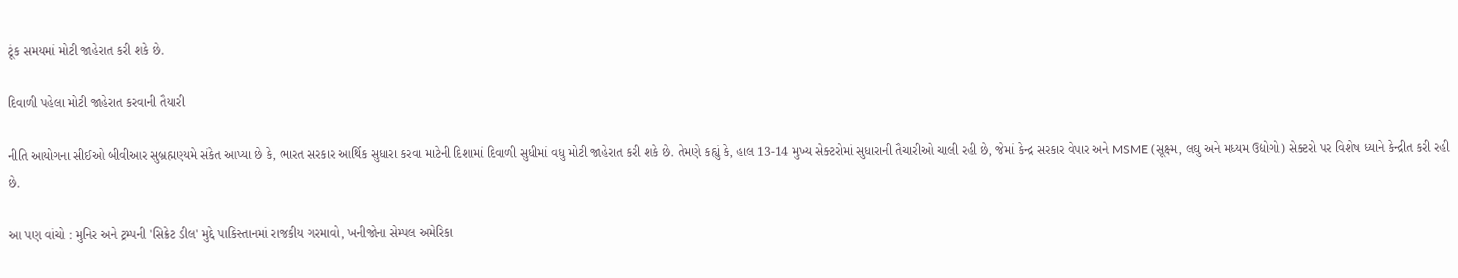ટૂંક સમયમાં મોટી જાહેરાત કરી શકે છે.

દિવાળી પહેલા મોટી જાહેરાત કરવાની તૈયારી

નીતિ આયોગના સીઈઓ બીવીઆર સુબ્રહ્મણ્યમે સંકેત આપ્યા છે કે, ભારત સરકાર આર્થિક સુધારા કરવા માટેની દિશામાં દિવાળી સુધીમાં વધુ મોટી જાહેરાત કરી શકે છે. તેમણે કહ્યું કે, હાલ 13-14 મુખ્ય સેક્ટરોમાં સુધારાની તૈચારીઓ ચાલી રહી છે, જેમાં કેન્દ્ર સરકાર વેપાર અને MSME (સૂક્ષ્મ, લઘુ અને મધ્યમ ઉદ્યોગો) સેક્ટરો પર વિશેષ ધ્યાને કેન્દ્રીત કરી રહી છે.

આ પણ વાંચો : મુનિર અને ટ્રમ્પની 'સિક્રેટ ડીલ' મુદ્દે પાકિસ્તાનમાં રાજકીય ગરમાવો, ખનીજોના સેમ્પલ અમેરિકા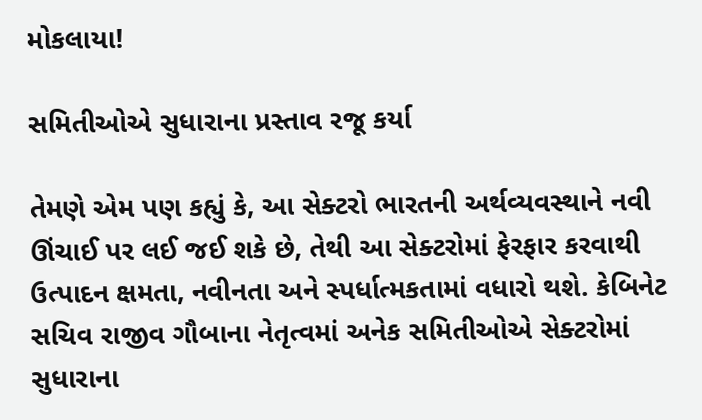મોકલાયા!

સમિતીઓએ સુધારાના પ્રસ્તાવ રજૂ કર્યા

તેમણે એમ પણ કહ્યું કે, આ સેક્ટરો ભારતની અર્થવ્યવસ્થાને નવી ઊંચાઈ પર લઈ જઈ શકે છે, તેથી આ સેક્ટરોમાં ફેરફાર કરવાથી ઉત્પાદન ક્ષમતા, નવીનતા અને સ્પર્ધાત્મકતામાં વધારો થશે. કેબિનેટ સચિવ રાજીવ ગૌબાના નેતૃત્વમાં અનેક સમિતીઓએ સેક્ટરોમાં સુધારાના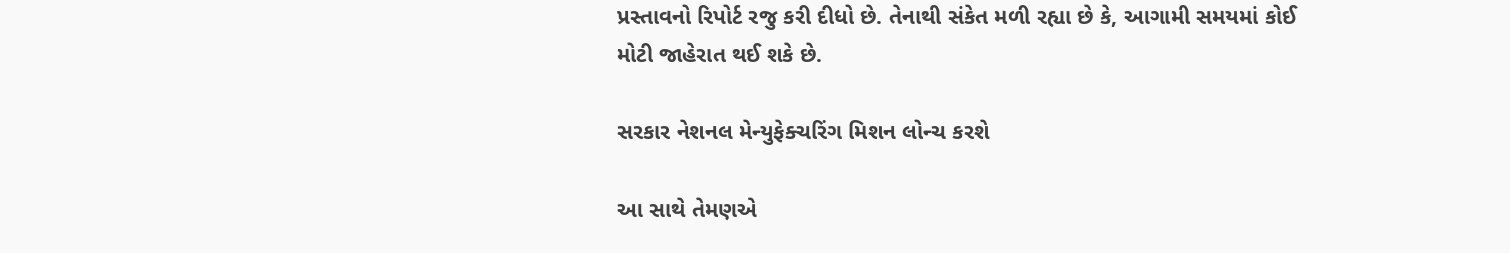પ્રસ્તાવનો રિપોર્ટ રજુ કરી દીધો છે. તેનાથી સંકેત મળી રહ્યા છે કે, આગામી સમયમાં કોઈ મોટી જાહેરાત થઈ શકે છે.

સરકાર નેશનલ મેન્યુફેક્ચરિંગ મિશન લોન્ચ કરશે

આ સાથે તેમણએ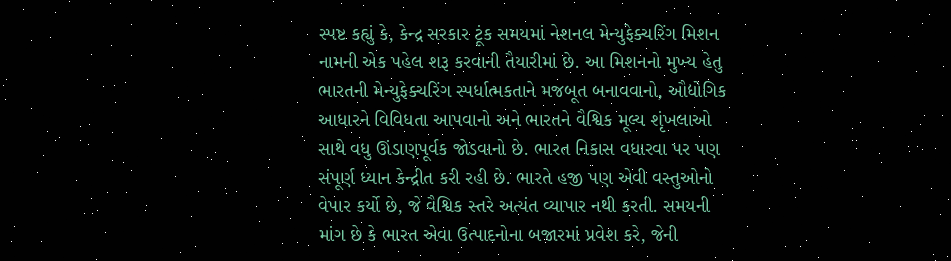સ્પષ્ટ કહ્યું કે, કેન્દ્ર સરકાર ટૂંક સમયમાં નેશનલ મેન્યુફેક્ચરિંગ મિશન નામની એક પહેલ શરૂ કરવાની તૈયારીમાં છે. આ મિશનનો મુખ્ય હેતુ ભારતની મેન્યુફેક્ચરિંગ સ્પર્ધાત્મકતાને મજબૂત બનાવવાનો, ઔદ્યોગિક આધારને વિવિધતા આપવાનો અને ભારતને વૈશ્વિક મૂલ્ય શૃંખલાઓ સાથે વધુ ઊંડાણપૂર્વક જોડવાનો છે. ભારત નિકાસ વધારવા પર પણ સંપૂર્ણ ધ્યાન કેન્દ્રીત કરી રહી છે. ભારતે હજી પણ એવી વસ્તુઓનો વેપાર કર્યો છે, જે વૈશ્વિક સ્તરે અત્યંત વ્યાપાર નથી કરતી. સમયની માંગ છે કે ભારત એવા ઉત્પાદનોના બજારમાં પ્રવેશ કરે, જેની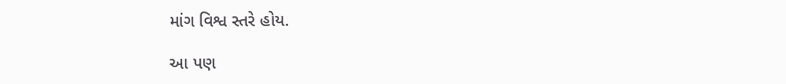માંગ વિશ્વ સ્તરે હોય.

આ પણ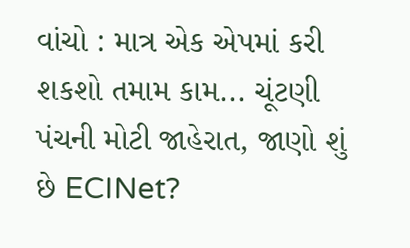વાંચો : માત્ર એક એપમાં કરી શકશો તમામ કામ... ચૂંટણી પંચની મોટી જાહેરાત, જાણો શું છે ECINet?